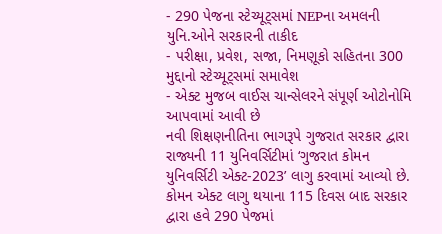- 290 પેજના સ્ટેચ્યૂટ્સમાં NEPના અમલની યુનિ.ઓને સરકારની તાકીદ
- પરીક્ષા, પ્રવેશ, સજા, નિમણૂકો સહિતના 300 મુદ્દાનો સ્ટેચ્યૂટ્સમાં સમાવેશ
- એક્ટ મુજબ વાઈસ ચાન્સેલરને સંપૂર્ણ ઓટોનોમિ આપવામાં આવી છે
નવી શિક્ષણનીતિના ભાગરૂપે ગુજરાત સરકાર દ્વારા રાજ્યની 11 યુનિવર્સિટીમાં ‘ગુજરાત કોમન યુનિવર્સિટી એક્ટ-2023’ લાગુ કરવામાં આવ્યો છે. કોમન એક્ટ લાગુ થયાના 115 દિવસ બાદ સરકાર દ્વારા હવે 290 પેજમાં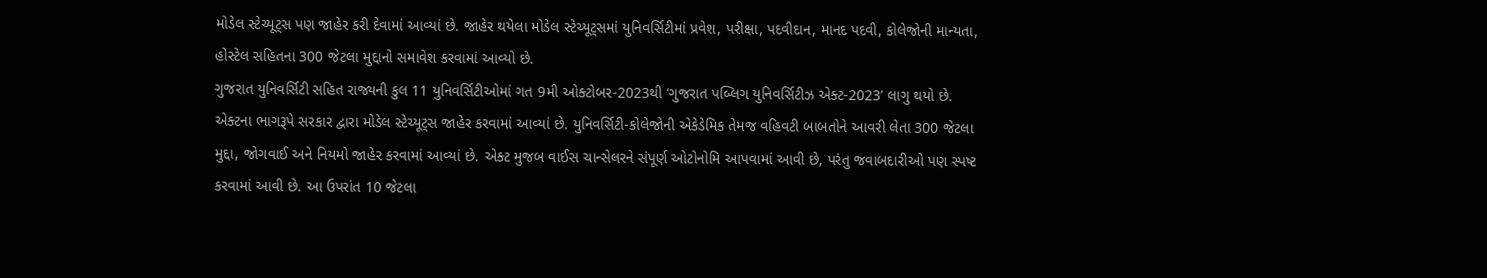મોડેલ સ્ટેચ્યૂટ્સ પણ જાહેર કરી દેવામાં આવ્યાં છે. જાહેર થયેલા મોડેલ સ્ટેચ્યૂટ્સમાં યુનિવર્સિટીમાં પ્રવેશ, પરીક્ષા, પદવીદાન, માનદ પદવી, કોલેજોની માન્યતા, હોસ્ટેલ સહિતના 300 જેટલા મુદ્દાનો સમાવેશ કરવામાં આવ્યો છે.
ગુજરાત યુનિવર્સિટી સહિત રાજ્યની કુલ 11 યુનિવર્સિટીઓમાં ગત 9મી ઓક્ટોબર-2023થી ‘ગુજરાત પબ્લિગ યુનિવર્સિટીઝ એક્ટ-2023’ લાગુ થયો છે. એક્ટના ભાગરૂપે સરકાર દ્વારા મોડેલ સ્ટેચ્યૂટ્સ જાહેર કરવામાં આવ્યાં છે. યુનિવર્સિટી-કોલેજોની એકેડેમિક તેમજ વહિવટી બાબતોને આવરી લેતા 300 જેટલા મુદ્દા, જોગવાઈ અને નિયમો જાહેર કરવામાં આવ્યાં છે. એક્ટ મુજબ વાઈસ ચાન્સેલરને સંપૂર્ણ ઓટોનોમિ આપવામાં આવી છે, પરંતુ જવાબદારીઓ પણ સ્પષ્ટ કરવામાં આવી છે. આ ઉપરાંત 10 જેટલા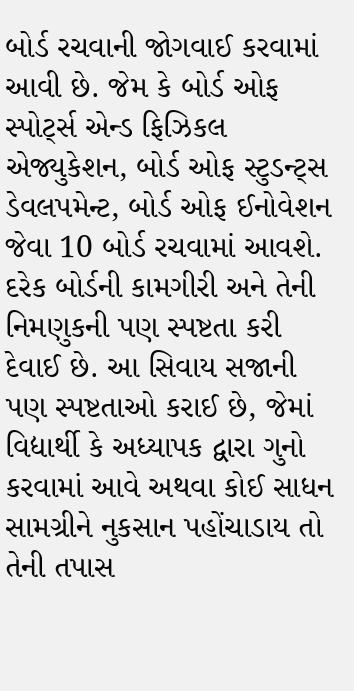બોર્ડ રચવાની જોગવાઈ કરવામાં આવી છે. જેમ કે બોર્ડ ઓફ સ્પોર્ટ્સ એન્ડ ફિઝિકલ એજ્યુકેશન, બોર્ડ ઓફ સ્ટુડન્ટ્સ ડેવલપમેન્ટ, બોર્ડ ઓફ ઈનોવેશન જેવા 10 બોર્ડ રચવામાં આવશે. દરેક બોર્ડની કામગીરી અને તેની નિમણુકની પણ સ્પષ્ટતા કરી દેવાઈ છે. આ સિવાય સજાની પણ સ્પષ્ટતાઓ કરાઈ છે, જેમાં વિદ્યાર્થી કે અધ્યાપક દ્વારા ગુનો કરવામાં આવે અથવા કોઈ સાધન સામગ્રીને નુકસાન પહોંચાડાય તો તેની તપાસ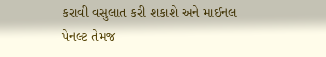કરાવી વસુલાત કરી શકાશે અને માઈનલ પેનલ્ટ તેમજ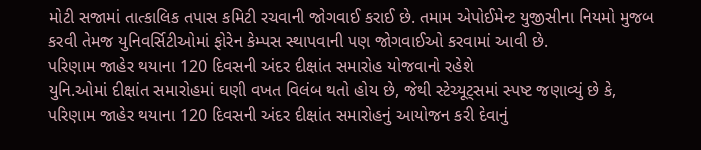મોટી સજામાં તાત્કાલિક તપાસ કમિટી રચવાની જોગવાઈ કરાઈ છે. તમામ એપોઈમેન્ટ યુજીસીના નિયમો મુજબ કરવી તેમજ યુનિવર્સિટીઓમાં ફોરેન કેમ્પસ સ્થાપવાની પણ જોગવાઈઓ કરવામાં આવી છે.
પરિણામ જાહેર થયાના 120 દિવસની અંદર દીક્ષાંત સમારોહ યોજવાનો રહેશે
યુનિ.ઓમાં દીક્ષાંત સમારોહમાં ઘણી વખત વિલંબ થતો હોય છે, જેથી સ્ટેચ્યૂટ્સમાં સ્પષ્ટ જણાવ્યું છે કે, પરિણામ જાહેર થયાના 120 દિવસની અંદર દીક્ષાંત સમારોહનું આયોજન કરી દેવાનું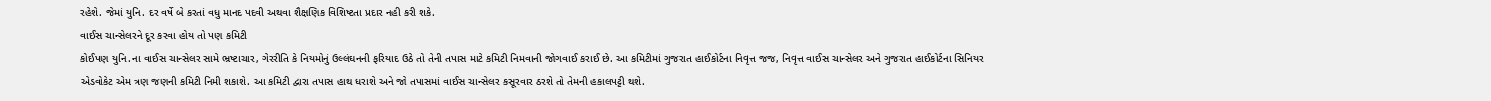રહેશે. જેમાં યુનિ. દર વર્ષે બે કરતાં વધુ માનદ પદવી અથવા શૈક્ષણિક વિશિષ્ટતા પ્રદાર નહી કરી શકે.
વાઈસ ચાન્સેલરને દૂર કરવા હોય તો પણ કમિટી
કોઈપણ યુનિ.ના વાઈસ ચાન્સેલર સામે ભ્રષ્ટાચાર, ગેરરીતિ કે નિયમોનું ઉલ્લંઘનની ફરિયાદ ઉઠે તો તેની તપાસ માટે કમિટી નિમવાની જોગવાઈ કરાઈ છે. આ કમિટીમાં ગુજરાત હાઈકોર્ટના નિવૃત્ત જજ, નિવૃત્ત વાઈસ ચાન્સેલર અને ગુજરાત હાઈકોર્ટના સિનિયર એડવોકેટ એમ ત્રણ જણની કમિટી નિમી શકાશે. આ કમિટી દ્વારા તપાસ હાથ ધરાશે અને જો તપાસમાં વાઈસ ચાન્સેલર કસૂરવાર ઠરશે તો તેમની હકાલપટ્ટી થશે.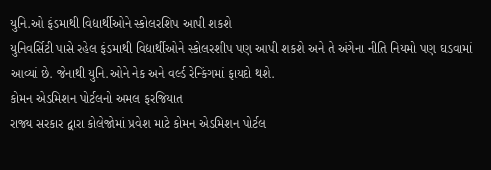યુનિ.ઓ ફંડમાથી વિદ્યાર્થીઓને સ્કોલરશિપ આપી શકશે
યુનિવર્સિટી પાસે રહેલ ફંડમાથી વિદ્યાર્થીઓને સ્કોલરશીપ પણ આપી શકશે અને તે અંગેના નીતિ નિયમો પણ ઘડવામાં આવ્યાં છે. જેનાથી યુનિ.ઓને નેક અને વર્લ્ડ રેન્કિંગમાં ફાયદો થશે.
કોમન એડમિશન પોર્ટલનો અમલ ફરજિયાત
રાજ્ય સરકાર દ્વારા કોલેજોમાં પ્રવેશ માટે કોમન એડમિશન પોર્ટલ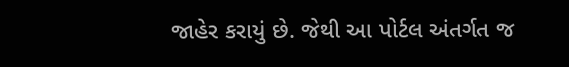જાહેર કરાયું છે. જેથી આ પોર્ટલ અંતર્ગત જ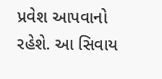પ્રવેશ આપવાનો રહેશે. આ સિવાય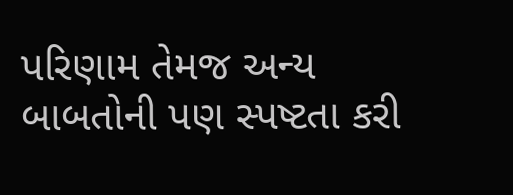પરિણામ તેમજ અન્ય બાબતોની પણ સ્પષ્ટતા કરી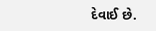દેવાઈ છે.